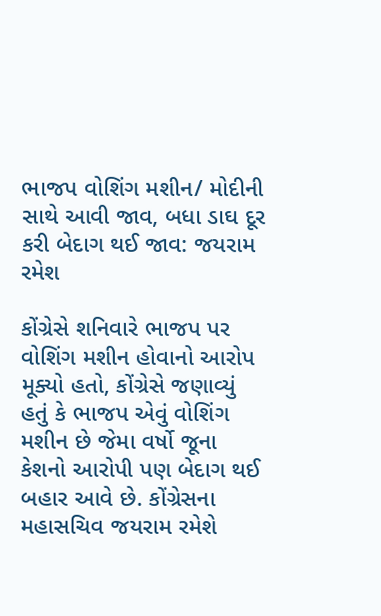ભાજપ વોશિંગ મશીન/ મોદીની સાથે આવી જાવ, બધા ડાઘ દૂર કરી બેદાગ થઈ જાવ: જયરામ રમેશ

કોંગ્રેસે શનિવારે ભાજપ પર વોશિંગ મશીન હોવાનો આરોપ મૂક્યો હતો, કોંગ્રેસે જણાવ્યું હતું કે ભાજપ એવું વોશિંગ મશીન છે જેમા વર્ષો જૂના કેશનો આરોપી પણ બેદાગ થઈ બહાર આવે છે. કોંગ્રેસના મહાસચિવ જયરામ રમેશે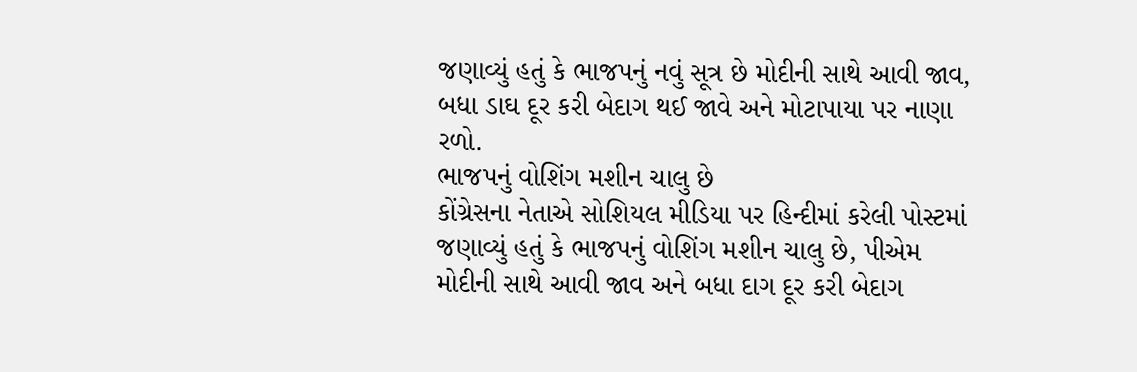જણાવ્યું હતું કે ભાજપનું નવું સૂત્ર છે મોદીની સાથે આવી જાવ, બધા ડાઘ દૂર કરી બેદાગ થઈ જાવે અને મોટાપાયા પર નાણા રળો.
ભાજપનું વોશિંગ મશીન ચાલુ છે
કોંગ્રેસના નેતાએ સોશિયલ મીડિયા પર હિન્દીમાં કરેલી પોસ્ટમાં જણાવ્યું હતું કે ભાજપનું વોશિંગ મશીન ચાલુ છે, પીએમ મોદીની સાથે આવી જાવ અને બધા દાગ દૂર કરી બેદાગ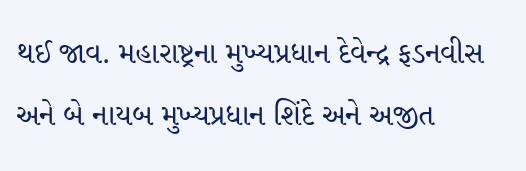થઈ જાવ. મહારાષ્ટ્રના મુખ્યપ્રધાન દેવેન્દ્ર ફડનવીસ અને બે નાયબ મુખ્યપ્રધાન શિંદે અને અજીત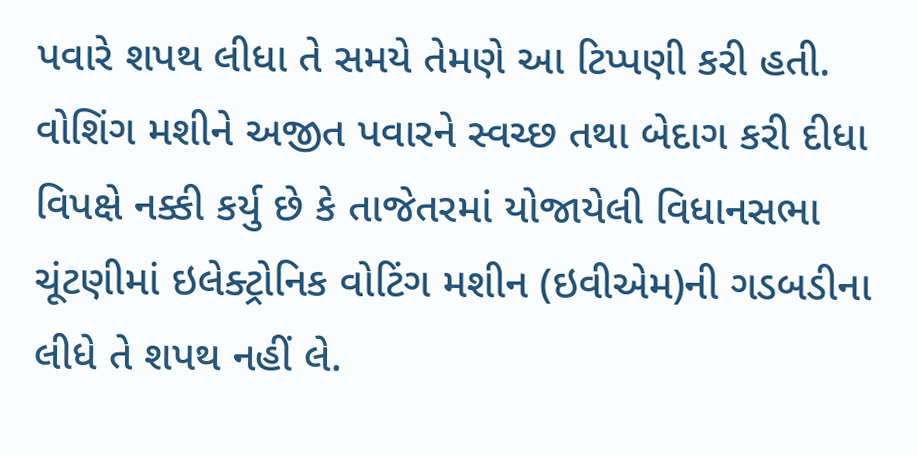પવારે શપથ લીધા તે સમયે તેમણે આ ટિપ્પણી કરી હતી.
વોશિંગ મશીને અજીત પવારને સ્વચ્છ તથા બેદાગ કરી દીધા
વિપક્ષે નક્કી કર્યુ છે કે તાજેતરમાં યોજાયેલી વિધાનસભા ચૂંટણીમાં ઇલેક્ટ્રોનિક વોટિંગ મશીન (ઇવીએમ)ની ગડબડીના લીધે તે શપથ નહીં લે.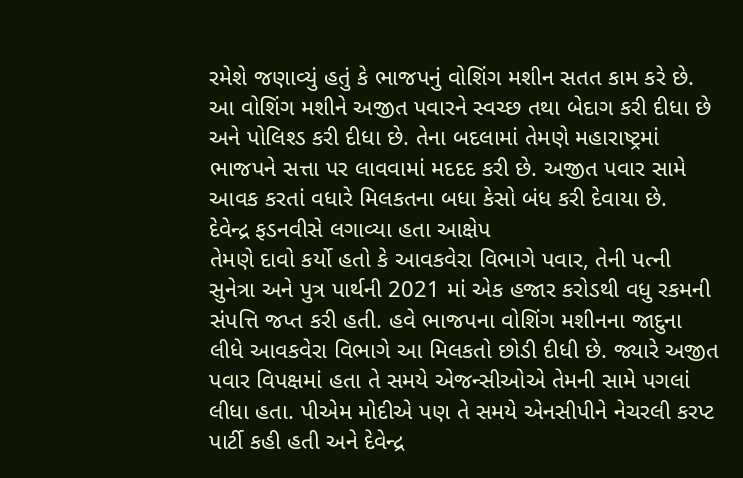રમેશે જણાવ્યું હતું કે ભાજપનું વોશિંગ મશીન સતત કામ કરે છે. આ વોશિંગ મશીને અજીત પવારને સ્વચ્છ તથા બેદાગ કરી દીધા છે અને પોલિશ્ડ કરી દીધા છે. તેના બદલામાં તેમણે મહારાષ્ટ્રમાં ભાજપને સત્તા પર લાવવામાં મદદદ કરી છે. અજીત પવાર સામે આવક કરતાં વધારે મિલકતના બધા કેસો બંધ કરી દેવાયા છે.
દેવેન્દ્ર ફડનવીસે લગાવ્યા હતા આક્ષેપ
તેમણે દાવો કર્યો હતો કે આવકવેરા વિભાગે પવાર, તેની પત્ની સુનેત્રા અને પુત્ર પાર્થની 2021 માં એક હજાર કરોડથી વધુ રકમની સંપત્તિ જપ્ત કરી હતી. હવે ભાજપના વોશિંગ મશીનના જાદુના લીધે આવકવેરા વિભાગે આ મિલકતો છોડી દીધી છે. જ્યારે અજીત પવાર વિપક્ષમાં હતા તે સમયે એજન્સીઓએ તેમની સામે પગલાં લીધા હતા. પીએમ મોદીએ પણ તે સમયે એનસીપીને નેચરલી કરપ્ટ પાર્ટી કહી હતી અને દેવેન્દ્ર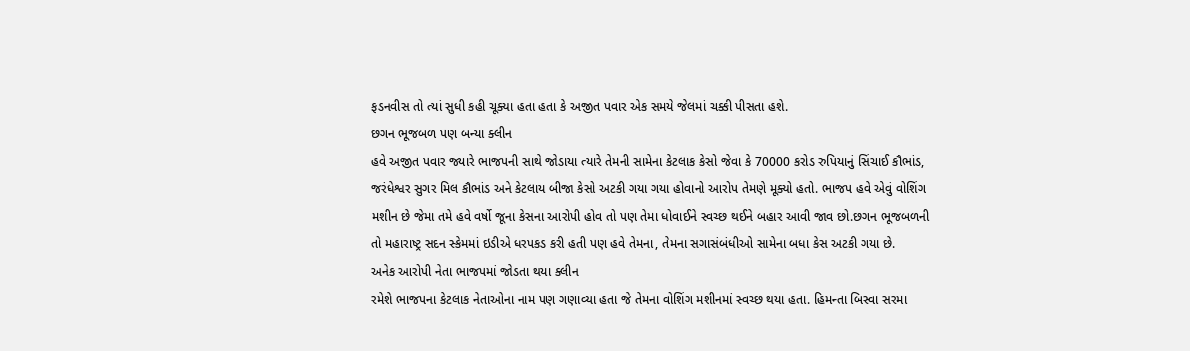ફડનવીસ તો ત્યાં સુધી કહી ચૂક્યા હતા હતા કે અજીત પવાર એક સમયે જેલમાં ચક્કી પીસતા હશે.
છગન ભૂજબળ પણ બન્યા ક્લીન
હવે અજીત પવાર જ્યારે ભાજપની સાથે જોડાયા ત્યારે તેમની સામેના કેટલાક કેસો જેવા કે 70000 કરોડ રુપિયાનું સિંચાઈ કૌભાંડ, જરંધેશ્વર સુગર મિલ કૌભાંડ અને કેટલાય બીજા કેસો અટકી ગયા ગયા હોવાનો આરોપ તેમણે મૂક્યો હતો. ભાજપ હવે એવું વોશિંગ મશીન છે જેમા તમે હવે વર્ષો જૂના કેસના આરોપી હોવ તો પણ તેમા ધોવાઈને સ્વચ્છ થઈને બહાર આવી જાવ છો.છગન ભૂજબળની તો મહારાષ્ટ્ર સદન સ્કેમમાં ઇડીએ ધરપકડ કરી હતી પણ હવે તેમના, તેમના સગાસંબંધીઓ સામેના બધા કેસ અટકી ગયા છે.
અનેક આરોપી નેતા ભાજપમાં જોડતા થયા ક્લીન
રમેશે ભાજપના કેટલાક નેતાઓના નામ પણ ગણાવ્યા હતા જે તેમના વોશિંગ મશીનમાં સ્વચ્છ થયા હતા. હિમન્તા બિસ્વા સરમા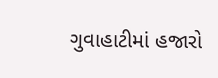ગુવાહાટીમાં હજારો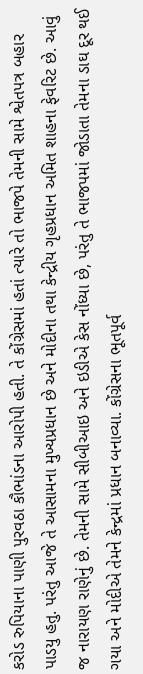કરોડ રુપિયાના પાણી પુરવઠા કૌભાંડના આરોપી હતી. તે કોંગ્રેસમાં હતાં ત્યારે તો ભાજપે તેમની સામે શ્વેતપત્ર બહાર પાડયુ હતુ. પરંતુ આજે તે આસામના મુખ્યપ્રધાન છે અને મોદીના તથા કેન્દ્રીય ગૃહપ્રધાન અમિત શાહના ફેવરિટ છે. આવું જ નારાયણ રાણેનું છે. તેમની સામે સીબીઆઇ અને ઇડીએ કેસ નોંધ્યા છે, પરંતુ તે ભાજપમાં જોડાતા તેમના ડાઘ દૂર થઈ ગયા અને મોદીએ તેમને કેન્દ્રમાં પ્રધાન બનાવ્યા. કોંગ્રેસના ભૂતપૂર્વ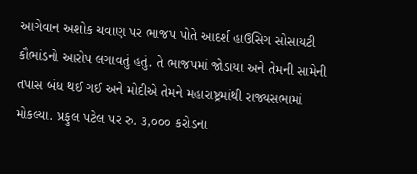આગેવાન અશોક ચવાણ પર ભાજપ પોતે આદર્શ હાઉસિગ સોસાયટી કૌભાંડનો આરોપ લગાવતું હતું. તે ભાજપમાં જોડાયા અને તેમની સામેની તપાસ બંધ થઈ ગઈ અને મોદીએ તેમને મહારાષ્ટ્રમાંથી રાજ્યસભામાં મોકલ્યા. પ્રફુલ પટેલ પર રુ. ૩,૦૦૦ કરોડના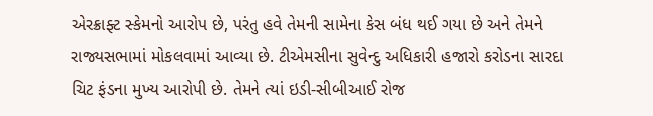એરક્રાફ્ટ સ્કેમનો આરોપ છે, પરંતુ હવે તેમની સામેના કેસ બંધ થઈ ગયા છે અને તેમને રાજ્યસભામાં મોકલવામાં આવ્યા છે. ટીએમસીના સુવેન્દુ અધિકારી હજારો કરોડના સારદા ચિટ ફંડના મુખ્ય આરોપી છે. તેમને ત્યાં ઇડી-સીબીઆઈ રોજ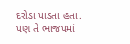દરોડા પાડતા હતા. પણ તે ભાજપમાં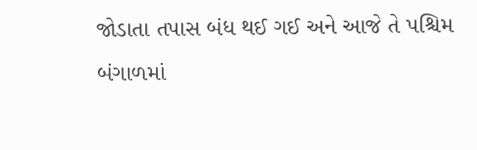જોડાતા તપાસ બંધ થઈ ગઈ અને આજે તે પશ્ચિમ બંગાળમાં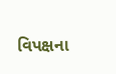વિપક્ષના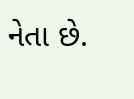નેતા છે.